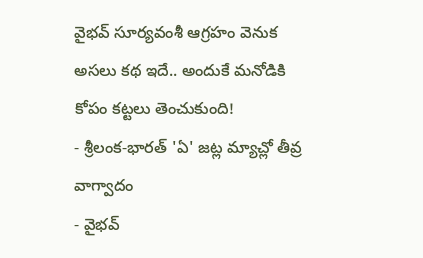వైభవ్ సూర్యవంశీ ఆగ్రహం వెనుక అసలు కథ ఇదే.. అందుకే మనోడికి కోపం కట్టలు తెంచుకుంది!
- శ్రీలంక-భారత్ 'ఏ' జట్ల మ్యాచ్లో తీవ్ర వాగ్వాదం
- వైభవ్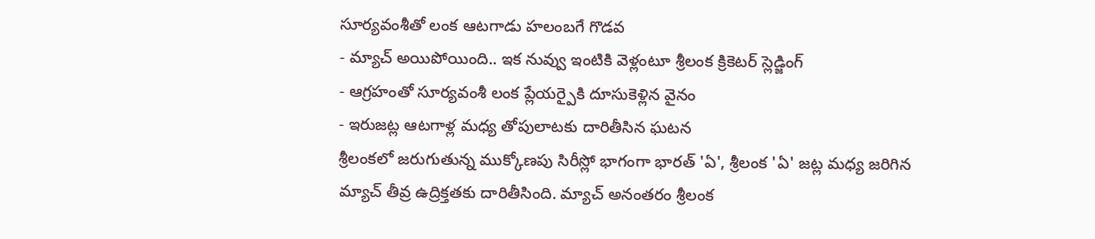సూర్యవంశీతో లంక ఆటగాడు హలంబగే గొడవ
- మ్యాచ్ అయిపోయింది.. ఇక నువ్వు ఇంటికి వెళ్లంటూ శ్రీలంక క్రికెటర్ స్లెడ్జింగ్
- ఆగ్రహంతో సూర్యవంశీ లంక ప్లేయర్పైకి దూసుకెళ్లిన వైనం
- ఇరుజట్ల ఆటగాళ్ల మధ్య తోపులాటకు దారితీసిన ఘటన
శ్రీలంకలో జరుగుతున్న ముక్కోణపు సిరీస్లో భాగంగా భారత్ 'ఏ', శ్రీలంక 'ఏ' జట్ల మధ్య జరిగిన మ్యాచ్ తీవ్ర ఉద్రిక్తతకు దారితీసింది. మ్యాచ్ అనంతరం శ్రీలంక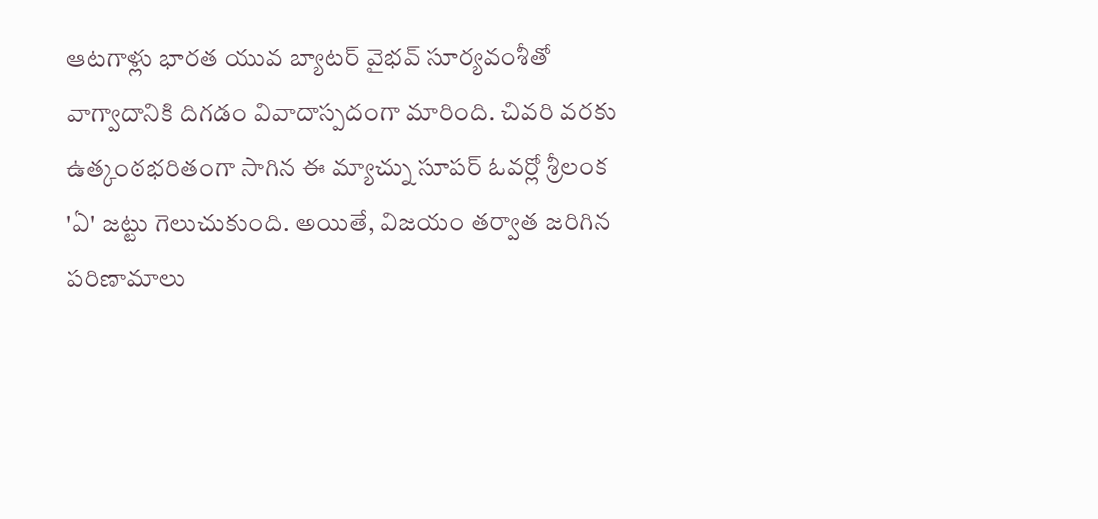ఆటగాళ్లు భారత యువ బ్యాటర్ వైభవ్ సూర్యవంశీతో వాగ్వాదానికి దిగడం వివాదాస్పదంగా మారింది. చివరి వరకు ఉత్కంఠభరితంగా సాగిన ఈ మ్యాచ్ను సూపర్ ఓవర్లో శ్రీలంక 'ఏ' జట్టు గెలుచుకుంది. అయితే, విజయం తర్వాత జరిగిన పరిణామాలు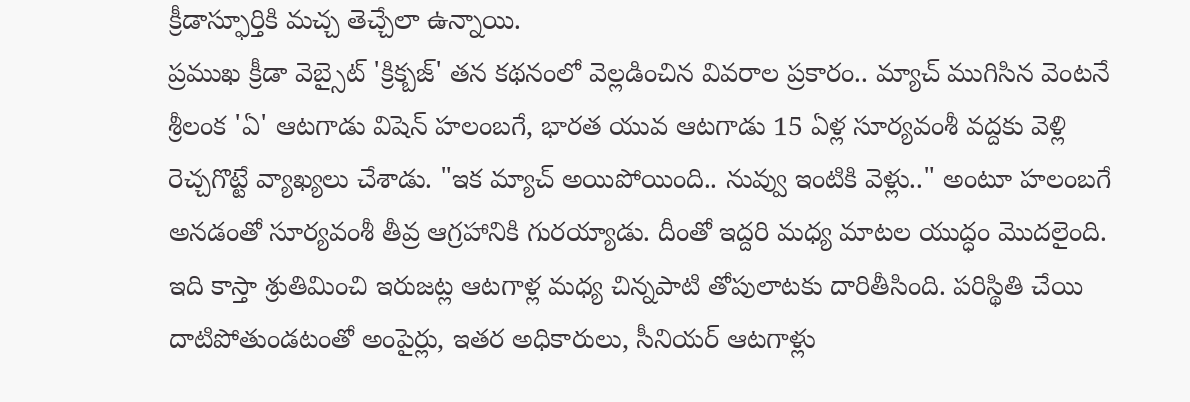క్రీడాస్ఫూర్తికి మచ్చ తెచ్చేలా ఉన్నాయి.
ప్రముఖ క్రీడా వెబ్సైట్ 'క్రిక్బజ్' తన కథనంలో వెల్లడించిన వివరాల ప్రకారం.. మ్యాచ్ ముగిసిన వెంటనే శ్రీలంక 'ఏ' ఆటగాడు విషెన్ హలంబగే, భారత యువ ఆటగాడు 15 ఏళ్ల సూర్యవంశీ వద్దకు వెళ్లి రెచ్చగొట్టే వ్యాఖ్యలు చేశాడు. "ఇక మ్యాచ్ అయిపోయింది.. నువ్వు ఇంటికి వెళ్లు.." అంటూ హలంబగే అనడంతో సూర్యవంశీ తీవ్ర ఆగ్రహానికి గురయ్యాడు. దీంతో ఇద్దరి మధ్య మాటల యుద్ధం మొదలైంది. ఇది కాస్తా శ్రుతిమించి ఇరుజట్ల ఆటగాళ్ల మధ్య చిన్నపాటి తోపులాటకు దారితీసింది. పరిస్థితి చేయి దాటిపోతుండటంతో అంపైర్లు, ఇతర అధికారులు, సీనియర్ ఆటగాళ్లు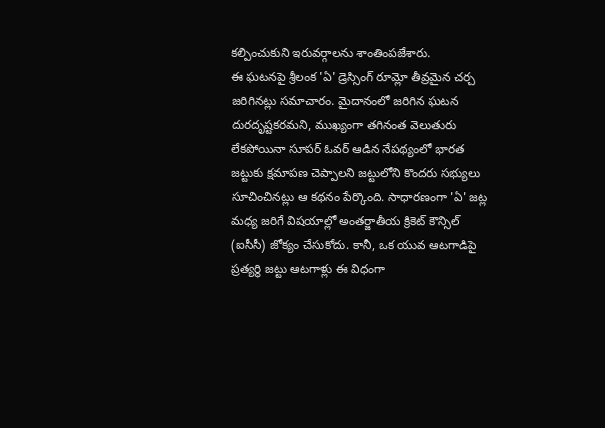కల్పించుకుని ఇరువర్గాలను శాంతింపజేశారు.
ఈ ఘటనపై శ్రీలంక 'ఏ' డ్రెస్సింగ్ రూమ్లో తీవ్రమైన చర్చ జరిగినట్లు సమాచారం. మైదానంలో జరిగిన ఘటన దురదృష్టకరమని, ముఖ్యంగా తగినంత వెలుతురు లేకపోయినా సూపర్ ఓవర్ ఆడిన నేపథ్యంలో భారత జట్టుకు క్షమాపణ చెప్పాలని జట్టులోని కొందరు సభ్యులు సూచించినట్లు ఆ కథనం పేర్కొంది. సాధారణంగా 'ఏ' జట్ల మధ్య జరిగే విషయాల్లో అంతర్జాతీయ క్రికెట్ కౌన్సిల్ (ఐసీసీ) జోక్యం చేసుకోదు. కానీ, ఒక యువ ఆటగాడిపై ప్రత్యర్థి జట్టు ఆటగాళ్లు ఈ విధంగా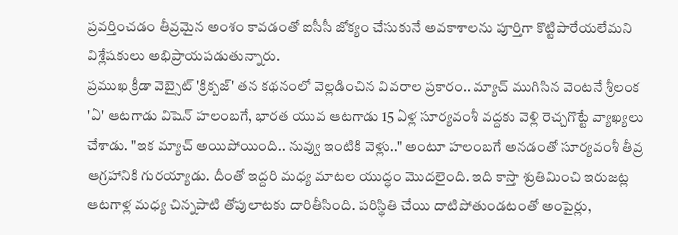ప్రవర్తించడం తీవ్రమైన అంశం కావడంతో ఐసీసీ జోక్యం చేసుకునే అవకాశాలను పూర్తిగా కొట్టిపారేయలేమని విశ్లేషకులు అభిప్రాయపడుతున్నారు.
ప్రముఖ క్రీడా వెబ్సైట్ 'క్రిక్బజ్' తన కథనంలో వెల్లడించిన వివరాల ప్రకారం.. మ్యాచ్ ముగిసిన వెంటనే శ్రీలంక 'ఏ' ఆటగాడు విషెన్ హలంబగే, భారత యువ ఆటగాడు 15 ఏళ్ల సూర్యవంశీ వద్దకు వెళ్లి రెచ్చగొట్టే వ్యాఖ్యలు చేశాడు. "ఇక మ్యాచ్ అయిపోయింది.. నువ్వు ఇంటికి వెళ్లు.." అంటూ హలంబగే అనడంతో సూర్యవంశీ తీవ్ర ఆగ్రహానికి గురయ్యాడు. దీంతో ఇద్దరి మధ్య మాటల యుద్ధం మొదలైంది. ఇది కాస్తా శ్రుతిమించి ఇరుజట్ల ఆటగాళ్ల మధ్య చిన్నపాటి తోపులాటకు దారితీసింది. పరిస్థితి చేయి దాటిపోతుండటంతో అంపైర్లు,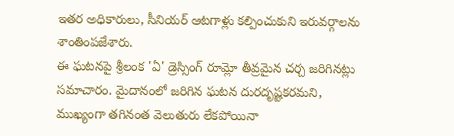ఇతర అధికారులు, సీనియర్ ఆటగాళ్లు కల్పించుకుని ఇరువర్గాలను శాంతింపజేశారు.
ఈ ఘటనపై శ్రీలంక 'ఏ' డ్రెస్సింగ్ రూమ్లో తీవ్రమైన చర్చ జరిగినట్లు సమాచారం. మైదానంలో జరిగిన ఘటన దురదృష్టకరమని, ముఖ్యంగా తగినంత వెలుతురు లేకపోయినా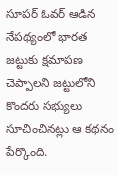సూపర్ ఓవర్ ఆడిన నేపథ్యంలో భారత జట్టుకు క్షమాపణ చెప్పాలని జట్టులోని కొందరు సభ్యులు సూచించినట్లు ఆ కథనం పేర్కొంది.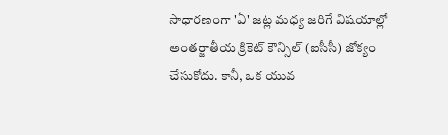సాధారణంగా 'ఏ' జట్ల మధ్య జరిగే విషయాల్లో అంతర్జాతీయ క్రికెట్ కౌన్సిల్ (ఐసీసీ) జోక్యం చేసుకోదు. కానీ, ఒక యువ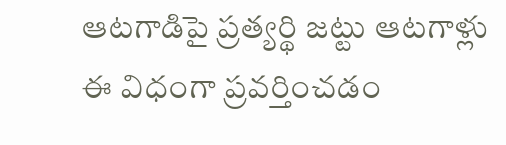ఆటగాడిపై ప్రత్యర్థి జట్టు ఆటగాళ్లు ఈ విధంగా ప్రవర్తించడం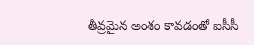తీవ్రమైన అంశం కావడంతో ఐసీసీ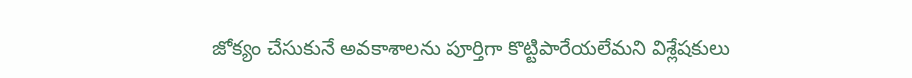జోక్యం చేసుకునే అవకాశాలను పూర్తిగా కొట్టిపారేయలేమని విశ్లేషకులు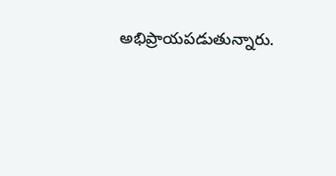అభిప్రాయపడుతున్నారు.